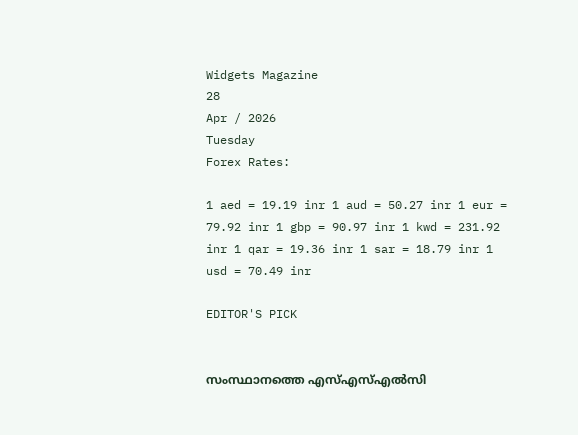Widgets Magazine
28
Apr / 2026
Tuesday
Forex Rates:

1 aed = 19.19 inr 1 aud = 50.27 inr 1 eur = 79.92 inr 1 gbp = 90.97 inr 1 kwd = 231.92 inr 1 qar = 19.36 inr 1 sar = 18.79 inr 1 usd = 70.49 inr

EDITOR'S PICK


സംസ്ഥാനത്തെ എസ്എസ്എൽസി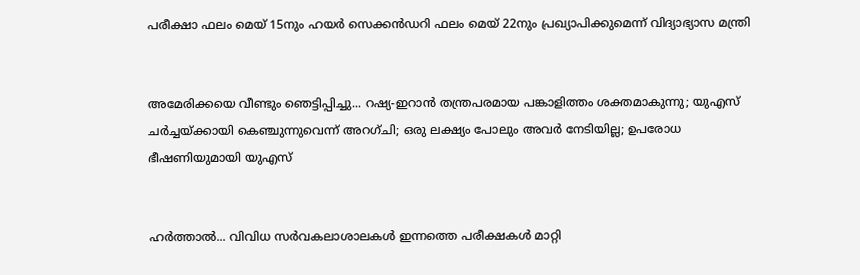പരീക്ഷാ ഫലം മെയ് 15നും ഹയർ സെക്കൻഡറി ഫലം മെയ് 22നും പ്രഖ്യാപിക്കുമെന്ന് വിദ്യാഭ്യാസ മന്ത്രി


അമേരിക്കയെ വീണ്ടും ഞെട്ടിപ്പിച്ചു... റഷ്യ-ഇറാൻ തന്ത്രപരമായ പങ്കാളിത്തം ശക്തമാകുന്നു; യുഎസ് ചർച്ചയ്ക്കായി കെഞ്ചുന്നുവെന്ന് അറഗ്ചി; ഒരു ലക്ഷ്യം പോലും അവർ നേടിയില്ല; ഉപരോധ ഭീഷണിയുമായി യുഎസ്


ഹര്‍ത്താല്‍... വിവിധ സർവകലാശാലകൾ ഇന്നത്തെ പരീക്ഷകൾ മാറ്റി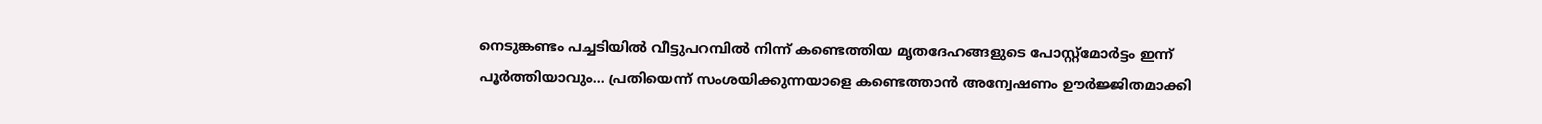നെടുങ്കണ്ടം പച്ചടിയിൽ വീട്ടുപറമ്പിൽ നിന്ന് കണ്ടെത്തിയ മൃതദേഹങ്ങളുടെ പോസ്റ്റ്മോർട്ടം ഇന്ന് പൂർത്തിയാവും... പ്രതിയെന്ന് സംശയിക്കുന്നയാളെ കണ്ടെത്താൻ അന്വേഷണം ഊർജ്ജിതമാക്കി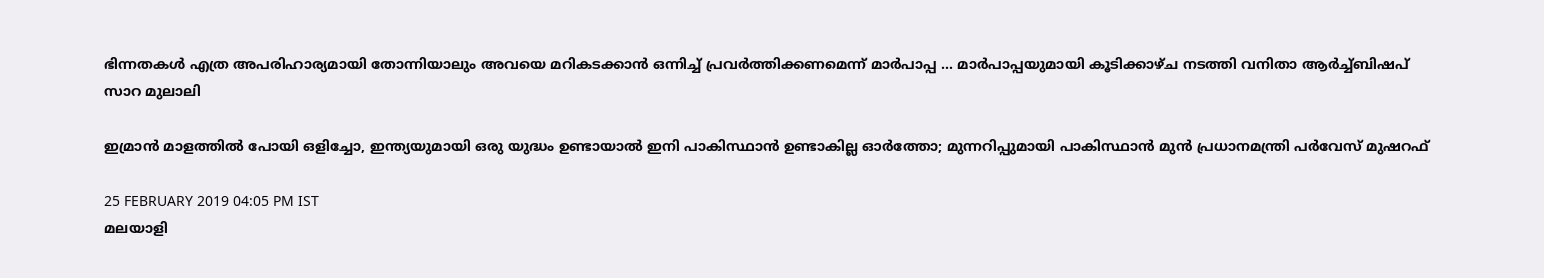ഭിന്നതകൾ എത്ര അപരിഹാര്യമായി തോന്നിയാലും അവയെ മറികടക്കാൻ ഒന്നിച്ച്‌ പ്രവർത്തിക്കണമെന്ന് മാർപാപ്പ ... മാർപാപ്പയുമായി കൂടിക്കാഴ്‌ച നടത്തി വനിതാ ആർച്ച്‌ബിഷപ് സാറ മുലാലി

ഇമ്രാന്‍ മാളത്തില്‍ പോയി ഒളിച്ചോ, ഇന്ത്യയുമായി ഒരു യുദ്ധം ഉണ്ടായാല്‍ ഇനി പാകിസ്ഥാന്‍ ഉണ്ടാകില്ല ഓര്‍ത്തോ; മുന്നറിപ്പുമായി പാകിസ്ഥാൻ മുന്‍ പ്രധാനമന്ത്രി പര്‍വേസ് മുഷറഫ്

25 FEBRUARY 2019 04:05 PM IST
മലയാളി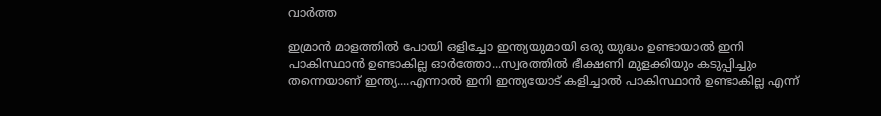വാര്‍ത്ത

ഇമ്രാന്‍ മാളത്തില്‍ പോയി ഒളിച്ചോ ഇന്ത്യയുമായി ഒരു യുദ്ധം ഉണ്ടായാല്‍ ഇനി പാകിസ്ഥാന്‍ ഉണ്ടാകില്ല ഓര്‍ത്തോ...സ്വരത്തില്‍ ഭീക്ഷണി മുളക്കിയും കടുപ്പിച്ചും തന്നെയാണ് ഇന്ത്യ....എന്നാല്‍ ഇനി ഇന്ത്യയോട് കളിച്ചാല്‍ പാകിസ്ഥാന്‍ ഉണ്ടാകില്ല എന്ന്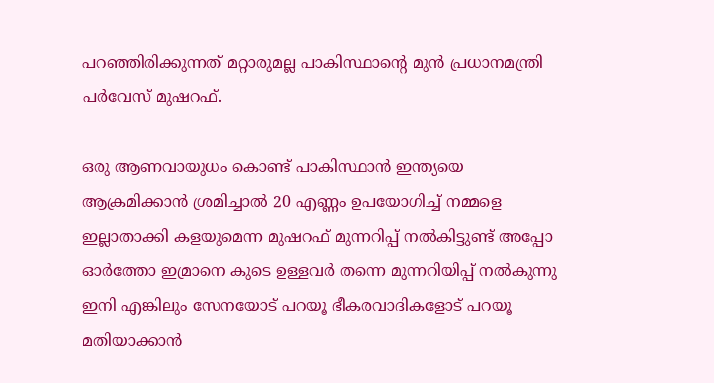പറഞ്ഞിരിക്കുന്നത് മറ്റാരുമല്ല പാകിസ്ഥാന്റെ മുന്‍ പ്രധാനമന്ത്രി പര്‍വേസ് മുഷറഫ്.

ഒരു ആണവായുധം കൊണ്ട് പാകിസ്ഥാന്‍ ഇന്ത്യയെ ആക്രമിക്കാന്‍ ശ്രമിച്ചാല്‍ 20 എണ്ണം ഉപയോഗിച്ച് നമ്മളെ ഇല്ലാതാക്കി കളയുമെന്ന മുഷറഫ് മുന്നറിപ്പ് നല്‍കിട്ടുണ്ട് അപ്പോ ഓര്‍ത്തോ ഇമ്രാനെ കുടെ ഉള്ളവര്‍ തന്നെ മുന്നറിയിപ്പ് നല്‍കുന്നു ഇനി എങ്കിലും സേനയോട് പറയൂ ഭീകരവാദികളോട് പറയൂ മതിയാക്കാന്‍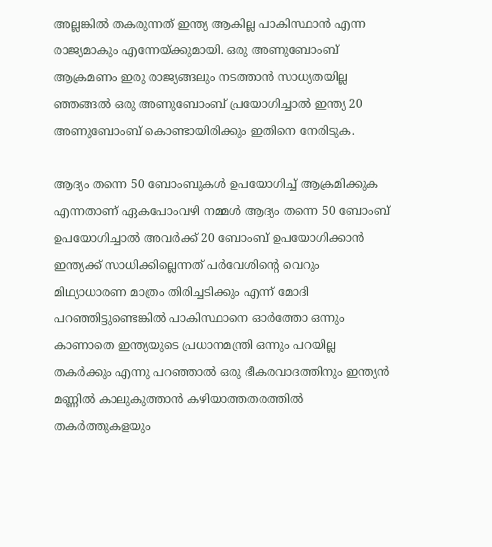അല്ലങ്കില്‍ തകരുന്നത് ഇന്ത്യ ആകില്ല പാകിസ്ഥാന്‍ എന്ന രാജ്യമാകും എന്നേയ്ക്കുമായി. ഒരു അണുബോംബ് ആക്രമണം ഇരു രാജ്യങ്ങലും നടത്താന്‍ സാധ്യതയില്ല ഞ്ഞങ്ങല്‍ ഒരു അണുബോംബ് പ്രയോഗിച്ചാല്‍ ഇന്ത്യ 20 അണുബോംബ് കൊണ്ടായിരിക്കും ഇതിനെ നേരിടുക.

ആദ്യം തന്നെ 50 ബോംബുകള്‍ ഉപയോഗിച്ച് ആക്രമിക്കുക എന്നതാണ് ഏകപോംവഴി നമ്മള്‍ ആദ്യം തന്നെ 50 ബോംബ് ഉപയോഗിച്ചാല്‍ അവര്‍ക്ക് 20 ബോംബ് ഉപയോഗിക്കാന്‍ ഇന്ത്യക്ക് സാധിക്കില്ലെന്നത് പര്‍വേശിന്റെ വെറും മിഥ്യാധാരണ മാത്രം തിരിച്ചടിക്കും എന്ന് മോദി പറഞ്ഞിട്ടുണ്ടെങ്കില്‍ പാകിസ്ഥാനെ ഓര്‍ത്തോ ഒന്നും കാണാതെ ഇന്ത്യയുടെ പ്രധാനമന്ത്രി ഒന്നും പറയില്ല തകര്‍ക്കും എന്നു പറഞ്ഞാല്‍ ഒരു ഭീകരവാദത്തിനും ഇന്ത്യന്‍ മണ്ണില്‍ കാലുകുത്താന്‍ കഴിയാത്തതരത്തില്‍ തകര്‍ത്തുകളയും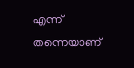എന്ന് തന്നെയാണ്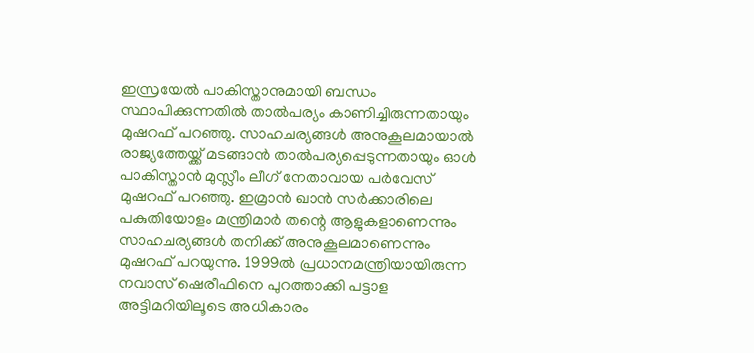ഇസ്രയേല്‍ പാകിസ്താനുമായി ബന്ധം സ്ഥാപിക്കുന്നതില്‍ താല്‍പര്യം കാണിച്ചിരുന്നതായും മുഷറഫ് പറഞ്ഞു. സാഹചര്യങ്ങള്‍ അനുകൂലമായാല്‍ രാജ്യത്തേയ്ക്ക് മടങ്ങാന്‍ താല്‍പര്യപ്പെടുന്നതായും ഓള്‍ പാകിസ്താന്‍ മുസ്ലീം ലീഗ് നേതാവായ പര്‍വേസ് മുഷറഫ് പറഞ്ഞു. ഇമ്രാന്‍ ഖാന്‍ സര്‍ക്കാരിലെ പകുതിയോളം മന്ത്രിമാര്‍ തന്റെ ആളുകളാണെന്നും സാഹചര്യങ്ങള്‍ തനിക്ക് അനുകൂലമാണെന്നും മുഷറഫ് പറയുന്നു. 1999ല്‍ പ്രധാനമന്ത്രിയായിരുന്ന നവാസ് ഷെരീഫിനെ പുറത്താക്കി പട്ടാള അട്ടിമറിയിലൂടെ അധികാരം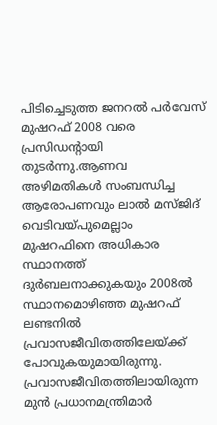പിടിച്ചെടുത്ത ജനറല്‍ പര്‍വേസ് മുഷറഫ് 2008 വരെ പ്രസിഡന്റായി തുടര്‍ന്നു.ആണവ അഴിമതികള്‍ സംബന്ധിച്ച ആരോപണവും ലാല്‍ മസ്ജിദ് വെടിവയ്പുമെല്ലാം മുഷറഫിനെ അധികാര സ്ഥാനത്ത് ദുര്‍ബലനാക്കുകയും 2008ല്‍ സ്ഥാനമൊഴിഞ്ഞ മുഷറഫ് ലണ്ടനില്‍ പ്രവാസജീവിതത്തിലേയ്ക്ക് പോവുകയുമായിരുന്നു. പ്രവാസജീവിതത്തിലായിരുന്ന മുന്‍ പ്രധാനമന്ത്രിമാര്‍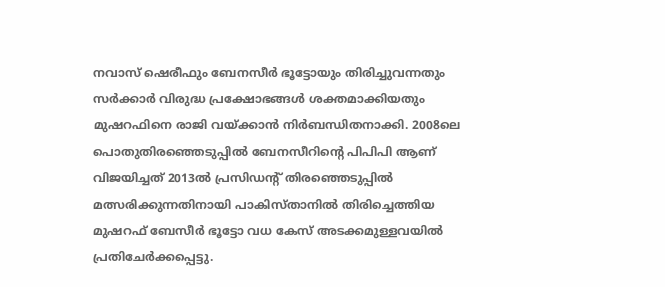നവാസ് ഷെരീഫും ബേനസീര്‍ ഭൂട്ടോയും തിരിച്ചുവന്നതും സര്‍ക്കാര്‍ വിരുദ്ധ പ്രക്ഷോഭങ്ങള്‍ ശക്തമാക്കിയതും മുഷറഫിനെ രാജി വയ്ക്കാന്‍ നിര്‍ബന്ധിതനാക്കി. 2008ലെ പൊതുതിരഞ്ഞെടുപ്പില്‍ ബേനസീറിന്റെ പിപിപി ആണ് വിജയിച്ചത് 2013ല്‍ പ്രസിഡന്റ് തിരഞ്ഞെടുപ്പില്‍ മത്സരിക്കുന്നതിനായി പാകിസ്താനില്‍ തിരിച്ചെത്തിയ മുഷറഫ് ബേസീര്‍ ഭൂട്ടോ വധ കേസ് അടക്കമുള്ളവയില്‍ പ്രതിചേര്‍ക്കപ്പെട്ടു.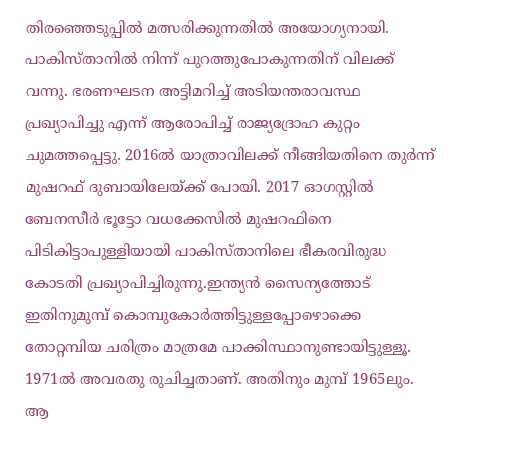തിരഞ്ഞെടുപ്പില്‍ മത്സരിക്കുന്നതില്‍ അയോഗ്യനായി. പാകിസ്താനില്‍ നിന്ന് പുറത്തുപോകുന്നതിന് വിലക്ക് വന്നു. ഭരണഘടന അട്ടിമറിച്ച് അടിയന്തരാവസ്ഥ പ്രഖ്യാപിച്ചു എന്ന് ആരോപിച്ച് രാജ്യദ്രോഹ കുറ്റം ചുമത്തപ്പെട്ടു. 2016ല്‍ യാത്രാവിലക്ക് നീങ്ങിയതിനെ തുര്‍ന്ന് മുഷറഫ് ദുബായിലേയ്ക്ക് പോയി. 2017 ഓഗസ്റ്റില്‍ ബേനസീര്‍ ഭൂട്ടോ വധക്കേസില്‍ മുഷറഫിനെ പിടികിട്ടാപുള്ളിയായി പാകിസ്താനിലെ ഭീകരവിരുദ്ധ കോടതി പ്രഖ്യാപിച്ചിരുന്നു.ഇന്ത്യന്‍ സൈന്യത്തോട് ഇതിനുമുമ്പ് കൊമ്പുകോര്‍ത്തിട്ടുള്ളപ്പോഴൊക്കെ തോറ്റമ്പിയ ചരിത്രം മാത്രമേ പാക്കിസ്ഥാനുണ്ടായിട്ടുള്ളൂ. 1971ല്‍ അവരതു രുചിച്ചതാണ്. അതിനും മുമ്പ് 1965ലും. ആ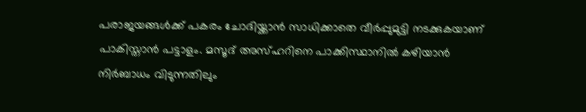പരാജയങ്ങള്‍ക്ക് പകരം ചോദിയ്ക്കാന്‍ സാധിക്കാതെ വീര്‍പ്പുമുട്ടി നടക്കുകയാണ് പാകിസ്താന്‍ പട്ടാളം. മസൂദ് അസ്ഹറിനെ പാക്കിസ്ഥാനില്‍ കഴിയാന്‍ നിര്‍ബാധം വിടുന്നതിലും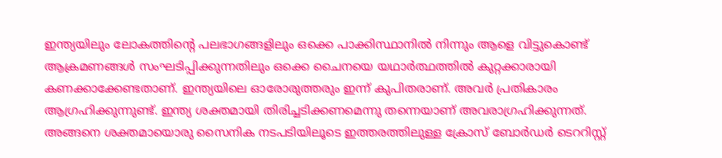ഇന്ത്യയിലും ലോകത്തിന്റെ പലഭാഗങ്ങളിലും ഒക്കെ പാക്കിസ്ഥാനില്‍ നിന്നും ആളെ വിട്ടുകൊണ്ട് ആക്രമണങ്ങള്‍ സംഘടിപ്പിക്കുന്നതിലും ഒക്കെ ചൈനയെ യഥാര്‍ത്ഥത്തില്‍ കുറ്റക്കാരായി കണക്കാക്കേണ്ടതാണ്. ഇന്ത്യയിലെ ഓരോരുത്തരും ഇന്ന് കുപിതരാണ്. അവര്‍ പ്രതികാരം ആഗ്രഹിക്കുന്നുണ്ട്. ഇന്ത്യ ശക്തമായി തിരിച്ചടിക്കണമെന്നു തന്നെയാണ് അവരാഗ്രഹിക്കുന്നത്. അങ്ങനെ ശക്തമായൊരു സൈനിക നടപടിയിലൂടെ ഇത്തരത്തിലുള്ള ക്രോസ് ബോര്‍ഡര്‍ ടെററിസ്റ്റ്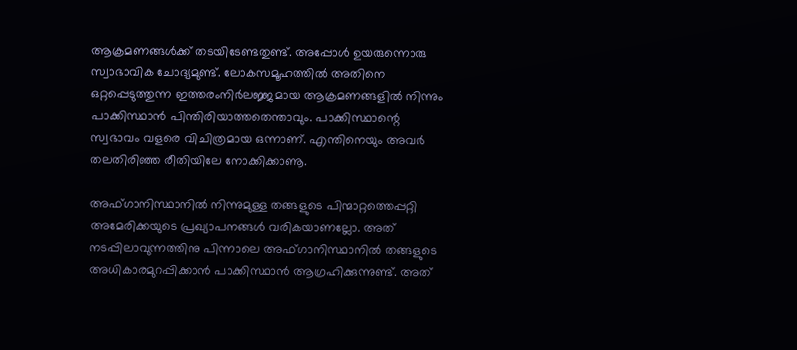ആക്രമണങ്ങള്‍ക്ക് തടയിടേണ്ടതുണ്ട്. അപ്പോള്‍ ഉയരുന്നൊരു സ്വാഭാവിക ചോദ്യമുണ്ട്. ലോകസമൂഹത്തില്‍ അതിനെ ഒറ്റപ്പെടുത്തുന്ന ഇത്തരംനിര്‍ലജ്ജമായ ആക്രമണങ്ങളില്‍ നിന്നും പാക്കിസ്ഥാന്‍ പിന്തിരിയാത്തതെന്താവും. പാക്കിസ്ഥാന്റെ സ്വഭാവം വളരെ വിചിത്രമായ ഒന്നാണ്. എന്തിനെയും അവര്‍ തലതിരിഞ്ഞ രീതിയിലേ നോക്കിക്കാണൂ.

അഫ്ഗാനിസ്ഥാനില്‍ നിന്നുമുള്ള തങ്ങളുടെ പിന്മാറ്റത്തെപ്പറ്റി അമേരിക്കയുടെ പ്രഖ്യാപനങ്ങള്‍ വരികയാണല്ലോ. അത് നടപ്പിലാവുന്നത്തിനു പിന്നാലെ അഫ്ഗാനിസ്ഥാനില്‍ തങ്ങളുടെ അധികാരമുറപ്പിക്കാന്‍ പാക്കിസ്ഥാന്‍ ആഗ്രഹിക്കുന്നുണ്ട്. അത്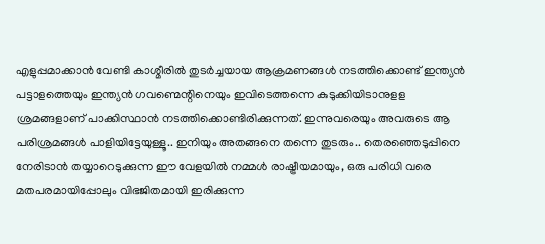എളുപ്പമാക്കാന്‍ വേണ്ടി കാശ്മീരില്‍ തുടര്‍ച്ചയായ ആക്രമണങ്ങള്‍ നടത്തിക്കൊണ്ട് ഇന്ത്യന്‍ പട്ടാളത്തെയും ഇന്ത്യന്‍ ഗവണ്മെന്റിനെയും ഇവിടെത്തന്നെ കുടുക്കിയിടാനുളള ശ്രമങ്ങളാണ് പാക്കിസ്ഥാന്‍ നടത്തിക്കൊണ്ടിരിക്കുന്നത്. ഇന്നുവരെയും അവരുടെ ആ പരിശ്രമങ്ങള്‍ പാളിയിട്ടേയുള്ളൂ.. ഇനിയും അതങ്ങനെ തന്നെ തുടരും.. തെരഞ്ഞെടുപ്പിനെ നേരിടാന്‍ തയ്യാറെടുക്കുന്ന ഈ വേളയില്‍ നമ്മള്‍ രാഷ്ട്രീയമായും, ഒരു പരിധി വരെ മതപരമായിപ്പോലും വിഭജിതമായി ഇരിക്കുന്ന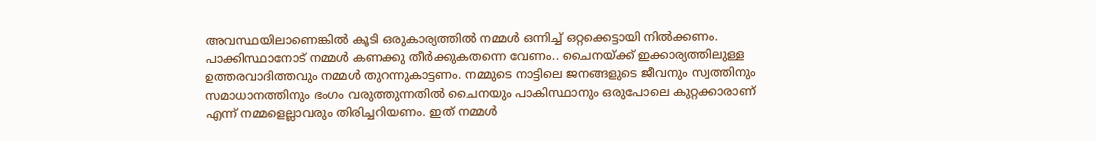അവസ്ഥയിലാണെങ്കില്‍ കൂടി ഒരുകാര്യത്തില്‍ നമ്മള്‍ ഒന്നിച്ച് ഒറ്റക്കെട്ടായി നില്‍ക്കണം. പാക്കിസ്ഥാനോട് നമ്മള്‍ കണക്കു തീര്‍ക്കുകതന്നെ വേണം.. ചൈനയ്ക്ക് ഇക്കാര്യത്തിലുള്ള ഉത്തരവാദിത്തവും നമ്മള്‍ തുറന്നുകാട്ടണം. നമ്മുടെ നാട്ടിലെ ജനങ്ങളുടെ ജീവനും സ്വത്തിനും സമാധാനത്തിനും ഭംഗം വരുത്തുന്നതില്‍ ചൈനയും പാകിസ്ഥാനും ഒരുപോലെ കുറ്റക്കാരാണ് എന്ന് നമ്മളെല്ലാവരും തിരിച്ചറിയണം. ഇത് നമ്മള്‍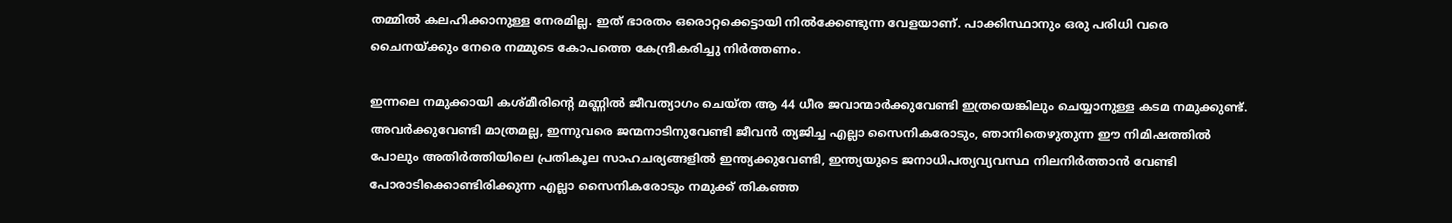തമ്മില്‍ കലഹിക്കാനുള്ള നേരമില്ല. ഇത് ഭാരതം ഒരൊറ്റക്കെട്ടായി നില്‍ക്കേണ്ടുന്ന വേളയാണ്. പാക്കിസ്ഥാനും ഒരു പരിധി വരെ ചൈനയ്ക്കും നേരെ നമ്മുടെ കോപത്തെ കേന്ദ്രീകരിച്ചു നിര്‍ത്തണം.

ഇന്നലെ നമുക്കായി കശ്മീരിന്റെ മണ്ണില്‍ ജീവത്യാഗം ചെയ്ത ആ 44 ധീര ജവാന്മാര്‍ക്കുവേണ്ടി ഇത്രയെങ്കിലും ചെയ്യാനുള്ള കടമ നമുക്കുണ്ട്. അവര്‍ക്കുവേണ്ടി മാത്രമല്ല, ഇന്നുവരെ ജന്മനാടിനുവേണ്ടി ജീവന്‍ ത്യജിച്ച എല്ലാ സൈനികരോടും, ഞാനിതെഴുതുന്ന ഈ നിമിഷത്തില്‍ പോലും അതിര്‍ത്തിയിലെ പ്രതികൂല സാഹചര്യങ്ങളില്‍ ഇന്ത്യക്കുവേണ്ടി, ഇന്ത്യയുടെ ജനാധിപത്യവ്യവസ്ഥ നിലനിര്‍ത്താന്‍ വേണ്ടി പോരാടിക്കൊണ്ടിരിക്കുന്ന എല്ലാ സൈനികരോടും നമുക്ക് തികഞ്ഞ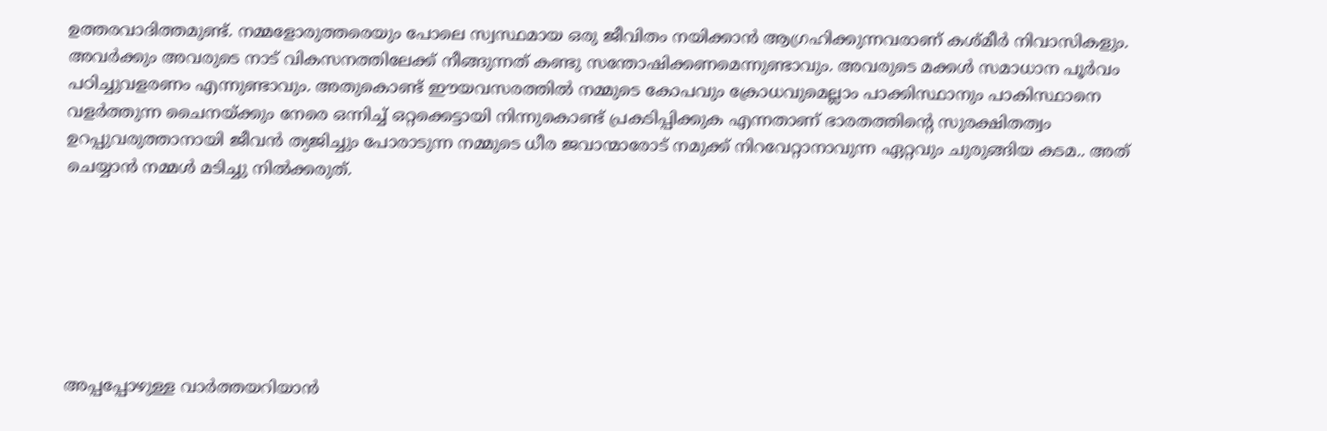ഉത്തരവാദിത്തമുണ്ട്. നമ്മളോരുത്തരെയും പോലെ സ്വസ്ഥമായ ഒരു ജീവിതം നയിക്കാന്‍ ആഗ്രഹിക്കുന്നവരാണ് കശ്മീര്‍ നിവാസികളും. അവര്‍ക്കും അവരുടെ നാട് വികസനത്തിലേക്ക് നീങ്ങുന്നത് കണ്ടു സന്തോഷിക്കണമെന്നുണ്ടാവും. അവരുടെ മക്കള്‍ സമാധാന പൂര്‍വം പഠിച്ചുവളരണം എന്നുണ്ടാവും. അതുകൊണ്ട് ഈയവസരത്തില്‍ നമ്മുടെ കോപവും ക്രോധവുമെല്ലാം പാക്കിസ്ഥാനും പാകിസ്ഥാനെ വളര്‍ത്തുന്ന ചൈനയ്ക്കും നേരെ ഒന്നിച്ച് ഒറ്റക്കെട്ടായി നിന്നുകൊണ്ട് പ്രകടിപ്പിക്കുക എന്നതാണ് ഭാരതത്തിന്റെ സുരക്ഷിതത്വം ഉറപ്പുവരുത്താനായി ജീവന്‍ ത്യജിച്ചും പോരാടുന്ന നമ്മുടെ ധീര ജവാന്മാരോട് നമുക്ക് നിറവേറ്റാനാവുന്ന ഏറ്റവും ചുരുങ്ങിയ കടമ.. അത് ചെയ്യാന്‍ നമ്മള്‍ മടിച്ചു നില്‍ക്കരുത്.







അപ്പപ്പോഴുള്ള വാര്‍ത്തയറിയാന്‍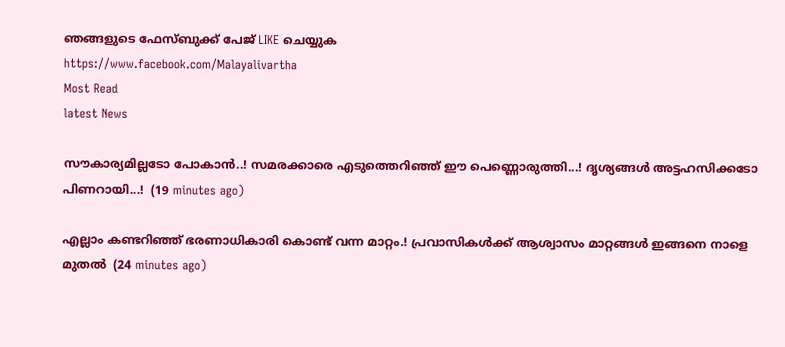ഞങ്ങളുടെ ഫേസ്‌ബുക്ക്‌ പേജ് LIKE ചെയ്യുക
https://www.facebook.com/Malayalivartha
Most Read
latest News

സൗകാര്യമില്ലടോ പോകാന്‍..! സമരക്കാരെ എടുത്തെറിഞ്ഞ് ഈ പെണ്ണൊരുത്തി...! ദൃശ്യങ്ങൾ അട്ടഹസിക്കടോ പിണറായി...!  (19 minutes ago)

എല്ലാം കണ്ടറിഞ്ഞ് ഭരണാധികാരി കൊണ്ട് വന്ന മാറ്റം.! പ്രവാസികൾക്ക് ആശ്വാസം മാറ്റങ്ങൾ ഇങ്ങനെ നാളെ മുതൽ  (24 minutes ago)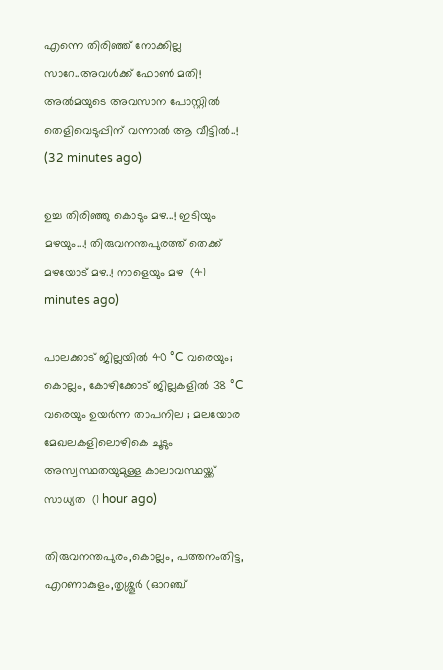എന്നെ തിരിഞ്ഞ് നോക്കില്ല സാറേ..അവൾക്ക് ഫോൺ മതി! അൽമയുടെ അവസാന പോസ്റ്റിൽ തെളിവെടുപ്പിന് വന്നാൽ ആ വീട്ടിൽ..!  (32 minutes ago)

ഉച്ച തിരിഞ്ഞു കൊടും മഴ...! ഇടിയും മഴയും...! തിരുവനന്തപുരത്ത് തെക്ക് മഴയോട് മഴ..! നാളെയും മഴ  (41 minutes ago)

പാലക്കാട് ജില്ലയിൽ 40 °C വരെയും; കൊല്ലം, കോഴിക്കോട് ജില്ലകളിൽ 38 °C വരെയും ഉയർന്ന താപനില ; മലയോര മേഖലകളിലൊഴികെ ചൂടും അസ്വസ്ഥതയുമുള്ള കാലാവസ്ഥയ്ക്ക് സാധ്യത  (1 hour ago)

തിരുവനന്തപുരം,കൊല്ലം, പത്തനംതിട്ട, എറണാകുളം,തൃശ്ശൂർ (ഓറഞ്ച്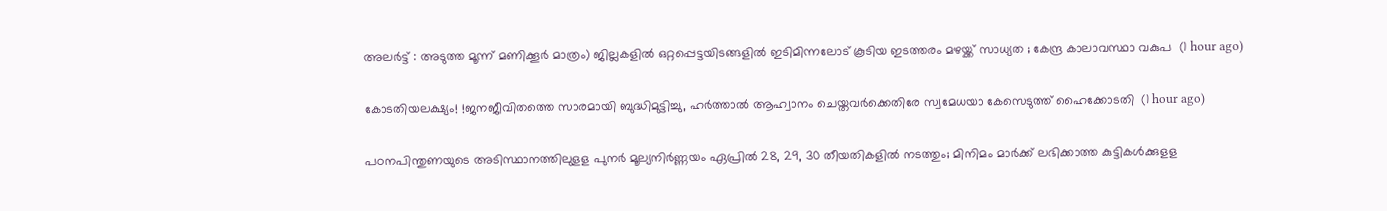അലർട്ട് : അടുത്ത മൂന്ന്‌ മണിക്കൂർ മാത്രം) ജില്ലകളിൽ ഒറ്റപ്പെട്ടയിടങ്ങളിൽ ഇടിമിന്നലോട് കൂടിയ ഇടത്തരം മഴയ്ക്ക് സാധ്യത ; കേന്ദ്ര കാലാവസ്ഥാ വകുപ  (1 hour ago)

കോടതിയലക്ഷ്യം! !ജനജീവിതത്തെ സാരമായി ബുദ്ധിമുട്ടിച്ചു, ഹർത്താൽ ആഹ്വാനം ചെയ്തവർക്കെതിരേ സ്വമേധയാ കേസെടുത്ത് ഹൈക്കോടതി  (1 hour ago)

പഠനപിന്തുണയുടെ അടിസ്ഥാനത്തിലുളള പുനർ മൂല്യനിർണ്ണയം ഏപ്രിൽ 28, 29, 30 തീയതികളിൽ നടത്തും; മിനിമം മാർക്ക് ലഭിക്കാത്ത കുട്ടികൾക്കുളള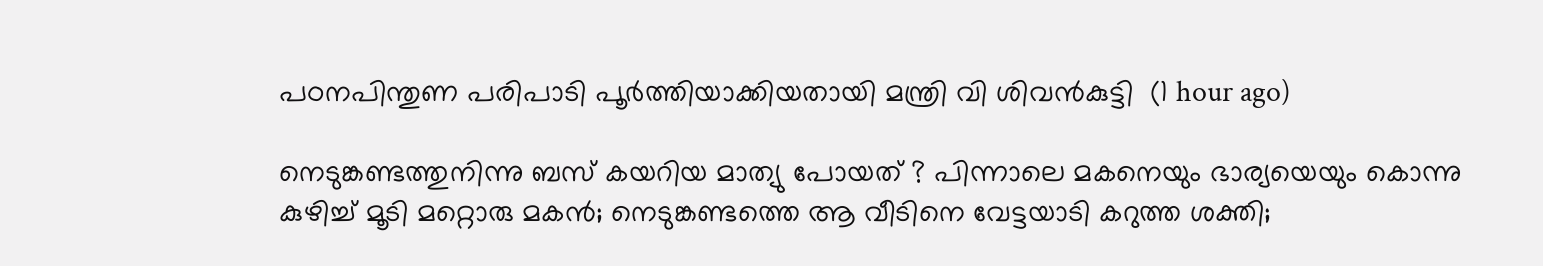പഠനപിന്തുണ പരിപാടി പൂർത്തിയാക്കിയതായി മന്ത്രി വി ശിവൻകുട്ടി  (1 hour ago)

നെടുങ്കണ്ടത്തുനിന്നു ബസ് കയറിയ മാത്യു പോയത് ? പിന്നാലെ മകനെയും ഭാര്യയെയും കൊന്നു കുഴിച്ച് മൂടി മറ്റൊരു മകൻ; നെടുങ്കണ്ടത്തെ ആ വീടിനെ വേട്ടയാടി കറുത്ത ശക്തി;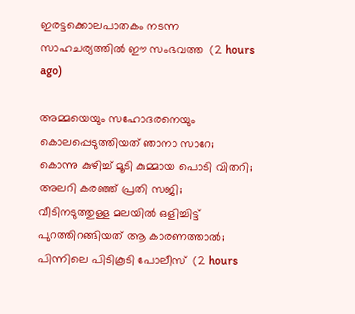ഇരട്ടക്കൊലപാതകം നടന്ന സാഹചര്യത്തിൽ ഈ സംഭവത്ത  (2 hours ago)

അമ്മയെയും സഹോദരനെയും കൊലപ്പെടുത്തിയത് ഞാനാ സാറേ; കൊന്നു കുഴിച്ച് മൂടി കുമ്മായ പൊടി വിതറി; അലറി കരഞ്ഞ് പ്രതി സജി; വീടിനടുത്തുള്ള മലയിൽ ഒളിച്ചിട്ട് പുറത്തിറങ്ങിയത് ആ കാരണത്താൽ; പിന്നിലെ പിടികൂടി പോലീസ്  (2 hours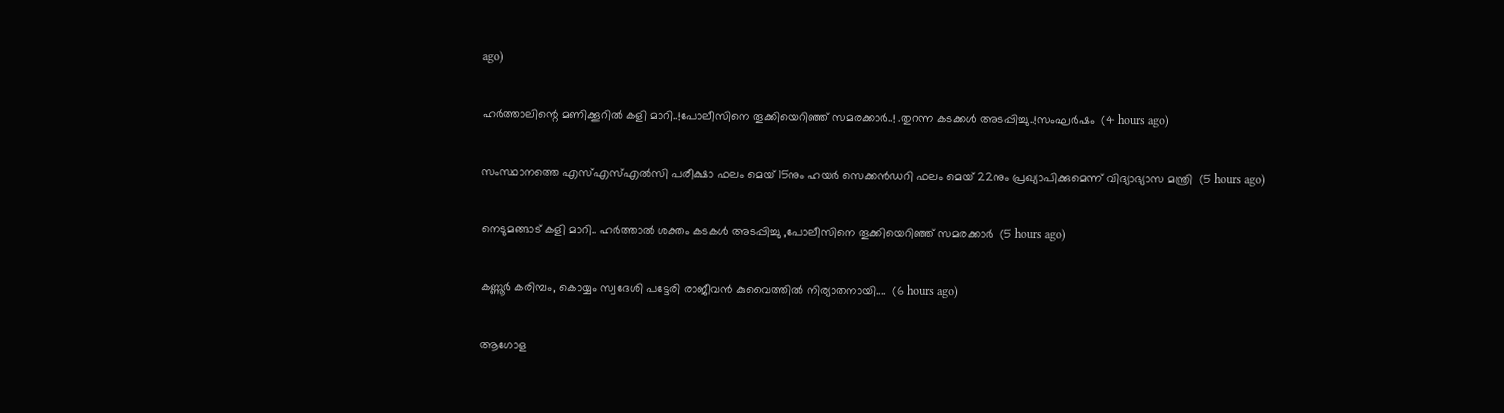ago)

ഹർത്താലിന്റെ മണിക്കൂറിൽ കളി മാറി..!പോലീസിനെ തൂക്കിയെറിഞ്ഞ് സമരക്കാർ..! .തുറന്ന കടക്കൾ അടപ്പിച്ചു..!സംഘർഷം  (4 hours ago)

സംസ്ഥാനത്തെ എസ്എസ്എൽസി പരീക്ഷാ ഫലം മെയ് 15നും ഹയർ സെക്കൻഡറി ഫലം മെയ് 22നും പ്രഖ്യാപിക്കുമെന്ന് വിദ്യാഭ്യാസ മന്ത്രി  (5 hours ago)

നെടുമങ്ങാട് കളി മാറി.. ഹർത്താൽ ശക്തം കടകൾ അടപ്പിച്ചു ,പോലീസിനെ തൂക്കിയെറിഞ്ഞ് സമരക്കാർ  (5 hours ago)

കണ്ണൂർ കരിമ്പം, കൊയ്യം സ്വദേശി പട്ടേരി രാജീവൻ കുവൈത്തിൽ നിര്യാതനായി....  (6 hours ago)

ആഗോള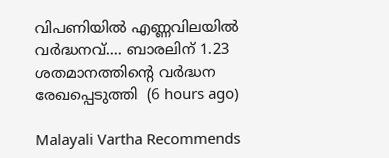വിപണിയില്‍ എണ്ണവിലയിൽ വർദ്ധനവ്.... ബാരലിന് 1.23 ശതമാനത്തിന്റെ വര്‍ദ്ധന രേഖപ്പെടുത്തി  (6 hours ago)

Malayali Vartha Recommends